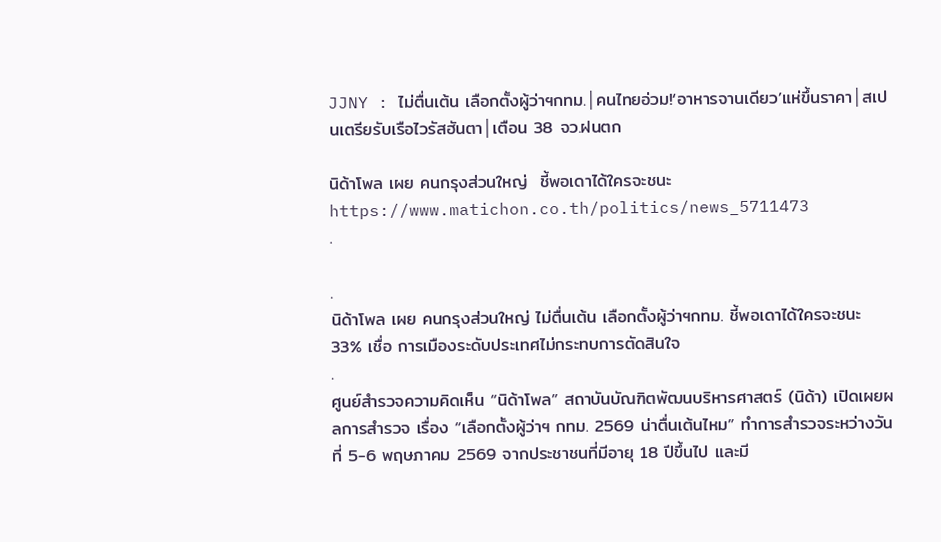JJNY : ไม่ตื่นเต้น เลือกตั้งผู้ว่าฯกทม.│คนไทยอ่วม!‘อาหารจานเดียว’แห่ขึ้นราคา│สเปนเตรียรับเรือไวรัสฮันตา│เตือน 38 จว.ฝนตก

นิด้าโพล เผย คนกรุงส่วนใหญ่  ชี้พอเดาได้ใครจะชนะ
https://www.matichon.co.th/politics/news_5711473
.

.
นิด้าโพล เผย คนกรุงส่วนใหญ่ ไม่ตื่นเต้น เลือกตั้งผู้ว่าฯกทม. ชี้พอเดาได้ใครจะชนะ 33% เชื่อ การเมืองระดับประเทศไม่กระทบการตัดสินใจ
.
ศูนย์สำรวจความคิดเห็น “นิด้าโพล” สถาบันบัณฑิตพัฒนบริหารศาสตร์ (นิด้า) เปิดเผยผลการสำรวจ เรื่อง “เลือกตั้งผู้ว่าฯ กทม. 2569 น่าตื่นเต้นไหม” ทำการสำรวจระหว่างวันที่ 5-6 พฤษภาคม 2569 จากประชาชนที่มีอายุ 18 ปีขึ้นไป และมี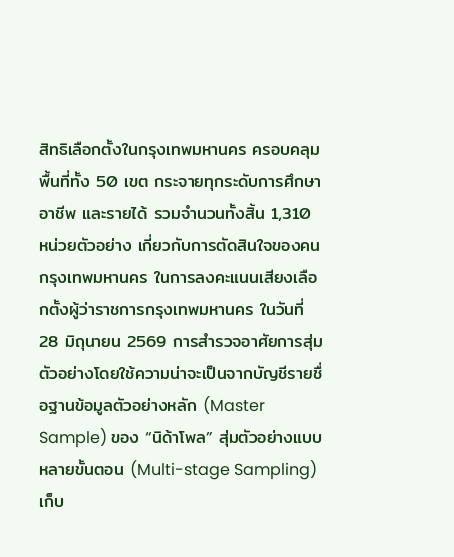สิทธิเลือกตั้งในกรุงเทพมหานคร ครอบคลุมพื้นที่ทั้ง 50 เขต กระจายทุกระดับการศึกษา อาชีพ และรายได้ รวมจำนวนทั้งสิ้น 1,310 หน่วยตัวอย่าง เกี่ยวกับการตัดสินใจของคนกรุงเทพมหานคร ในการลงคะแนนเสียงเลือกตั้งผู้ว่าราชการกรุงเทพมหานคร ในวันที่ 28 มิถุนายน 2569 การสำรวจอาศัยการสุ่มตัวอย่างโดยใช้ความน่าจะเป็นจากบัญชีรายชื่อฐานข้อมูลตัวอย่างหลัก (Master Sample) ของ “นิด้าโพล” สุ่มตัวอย่างแบบหลายขั้นตอน (Multi-stage Sampling) เก็บ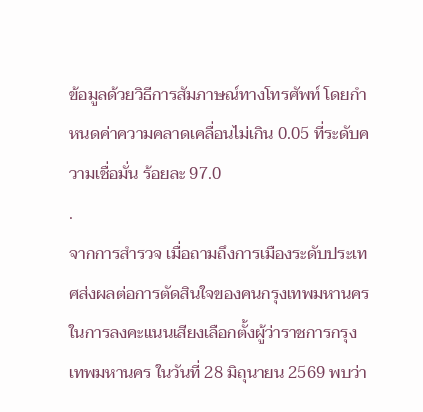ข้อมูลด้วยวิธีการสัมภาษณ์ทางโทรศัพท์ โดยกำหนดค่าความคลาดเคลื่อนไม่เกิน 0.05 ที่ระดับความเชื่อมั่น ร้อยละ 97.0
.
จากการสำรวจ เมื่อถามถึงการเมืองระดับประเทศส่งผลต่อการตัดสินใจของคนกรุงเทพมหานคร ในการลงคะแนนเสียงเลือกตั้งผู้ว่าราชการกรุงเทพมหานคร ในวันที่ 28 มิถุนายน 2569 พบว่า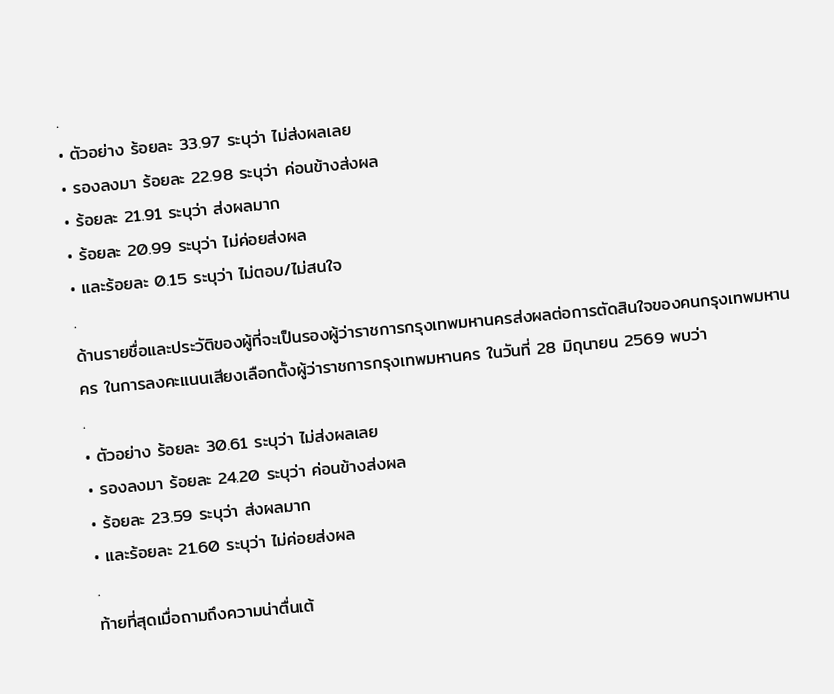.
• ตัวอย่าง ร้อยละ 33.97 ระบุว่า ไม่ส่งผลเลย
• รองลงมา ร้อยละ 22.98 ระบุว่า ค่อนข้างส่งผล
• ร้อยละ 21.91 ระบุว่า ส่งผลมาก
• ร้อยละ 20.99 ระบุว่า ไม่ค่อยส่งผล
• และร้อยละ 0.15 ระบุว่า ไม่ตอบ/ไม่สนใจ
.
ด้านรายชื่อและประวัติของผู้ที่จะเป็นรองผู้ว่าราชการกรุงเทพมหานครส่งผลต่อการตัดสินใจของคนกรุงเทพมหานคร ในการลงคะแนนเสียงเลือกตั้งผู้ว่าราชการกรุงเทพมหานคร ในวันที่ 28 มิถุนายน 2569 พบว่า
.
• ตัวอย่าง ร้อยละ 30.61 ระบุว่า ไม่ส่งผลเลย
• รองลงมา ร้อยละ 24.20 ระบุว่า ค่อนข้างส่งผล
• ร้อยละ 23.59 ระบุว่า ส่งผลมาก
• และร้อยละ 21.60 ระบุว่า ไม่ค่อยส่งผล
.
ท้ายที่สุดเมื่อถามถึงความน่าตื่นเต้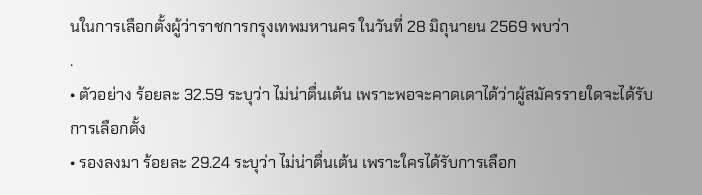นในการเลือกตั้งผู้ว่าราชการกรุงเทพมหานคร ในวันที่ 28 มิถุนายน 2569 พบว่า
.
• ตัวอย่าง ร้อยละ 32.59 ระบุว่า ไม่น่าตื่นเต้น เพราะพอจะคาดเดาได้ว่าผู้สมัครรายใดจะได้รับการเลือกตั้ง
• รองลงมา ร้อยละ 29.24 ระบุว่า ไม่น่าตื่นเต้น เพราะใครได้รับการเลือก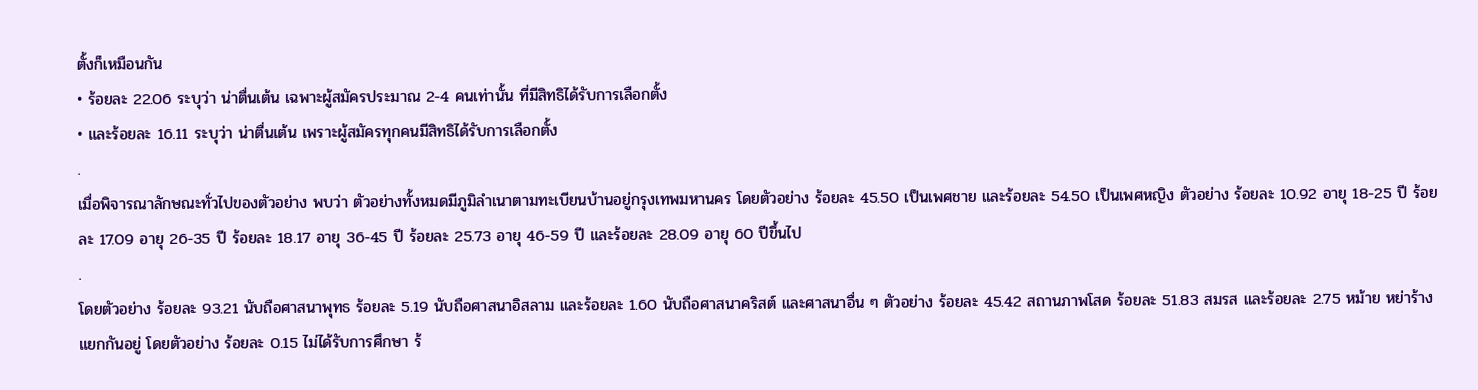ตั้งก็เหมือนกัน
• ร้อยละ 22.06 ระบุว่า น่าตื่นเต้น เฉพาะผู้สมัครประมาณ 2-4 คนเท่านั้น ที่มีสิทธิได้รับการเลือกตั้ง
• และร้อยละ 16.11 ระบุว่า น่าตื่นเต้น เพราะผู้สมัครทุกคนมีสิทธิได้รับการเลือกตั้ง
.
เมื่อพิจารณาลักษณะทั่วไปของตัวอย่าง พบว่า ตัวอย่างทั้งหมดมีภูมิลำเนาตามทะเบียนบ้านอยู่กรุงเทพมหานคร โดยตัวอย่าง ร้อยละ 45.50 เป็นเพศชาย และร้อยละ 54.50 เป็นเพศหญิง ตัวอย่าง ร้อยละ 10.92 อายุ 18-25 ปี ร้อยละ 17.09 อายุ 26-35 ปี ร้อยละ 18.17 อายุ 36-45 ปี ร้อยละ 25.73 อายุ 46-59 ปี และร้อยละ 28.09 อายุ 60 ปีขึ้นไป
.
โดยตัวอย่าง ร้อยละ 93.21 นับถือศาสนาพุทธ ร้อยละ 5.19 นับถือศาสนาอิสลาม และร้อยละ 1.60 นับถือศาสนาคริสต์ และศาสนาอื่น ๆ ตัวอย่าง ร้อยละ 45.42 สถานภาพโสด ร้อยละ 51.83 สมรส และร้อยละ 2.75 หม้าย หย่าร้าง แยกกันอยู่ โดยตัวอย่าง ร้อยละ 0.15 ไม่ได้รับการศึกษา ร้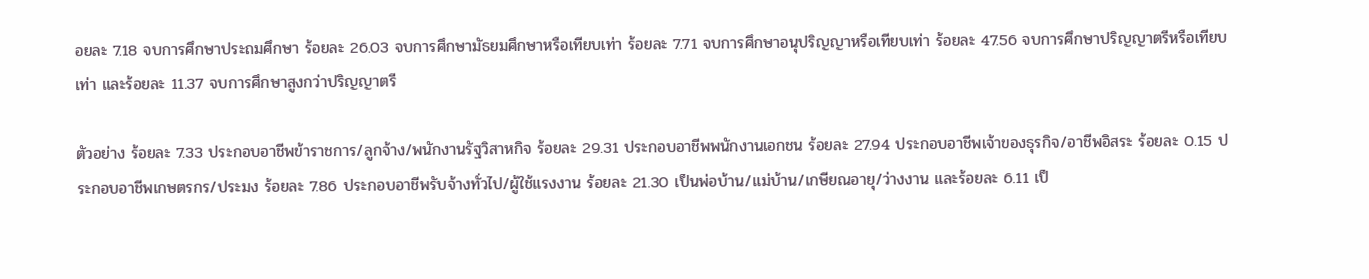อยละ 7.18 จบการศึกษาประถมศึกษา ร้อยละ 26.03 จบการศึกษามัธยมศึกษาหรือเทียบเท่า ร้อยละ 7.71 จบการศึกษาอนุปริญญาหรือเทียบเท่า ร้อยละ 47.56 จบการศึกษาปริญญาตรีหรือเทียบเท่า และร้อยละ 11.37 จบการศึกษาสูงกว่าปริญญาตรี

ตัวอย่าง ร้อยละ 7.33 ประกอบอาชีพข้าราชการ/ลูกจ้าง/พนักงานรัฐวิสาหกิจ ร้อยละ 29.31 ประกอบอาชีพพนักงานเอกชน ร้อยละ 27.94 ประกอบอาชีพเจ้าของธุรกิจ/อาชีพอิสระ ร้อยละ 0.15 ประกอบอาชีพเกษตรกร/ประมง ร้อยละ 7.86 ประกอบอาชีพรับจ้างทั่วไป/ผู้ใช้แรงงาน ร้อยละ 21.30 เป็นพ่อบ้าน/แม่บ้าน/เกษียณอายุ/ว่างงาน และร้อยละ 6.11 เป็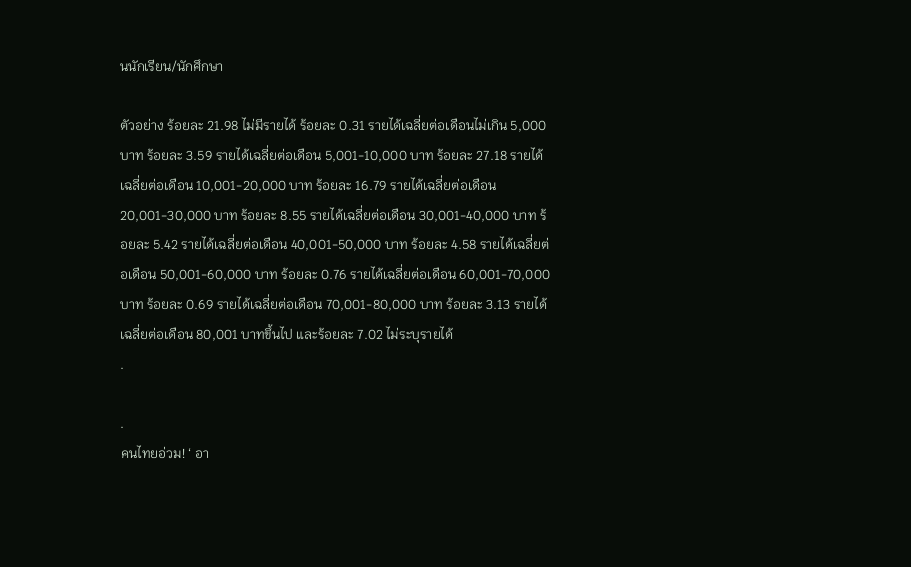นนักเรียน/นักศึกษา

ตัวอย่าง ร้อยละ 21.98 ไม่มีรายได้ ร้อยละ 0.31 รายได้เฉลี่ยต่อเดือนไม่เกิน 5,000 บาท ร้อยละ 3.59 รายได้เฉลี่ยต่อเดือน 5,001-10,000 บาท ร้อยละ 27.18 รายได้เฉลี่ยต่อเดือน 10,001-20,000 บาท ร้อยละ 16.79 รายได้เฉลี่ยต่อเดือน 20,001-30,000 บาท ร้อยละ 8.55 รายได้เฉลี่ยต่อเดือน 30,001-40,000 บาท ร้อยละ 5.42 รายได้เฉลี่ยต่อเดือน 40,001-50,000 บาท ร้อยละ 4.58 รายได้เฉลี่ยต่อเดือน 50,001-60,000 บาท ร้อยละ 0.76 รายได้เฉลี่ยต่อเดือน 60,001-70,000 บาท ร้อยละ 0.69 รายได้เฉลี่ยต่อเดือน 70,001-80,000 บาท ร้อยละ 3.13 รายได้เฉลี่ยต่อเดือน 80,001 บาทขึ้นไป และร้อยละ 7.02 ไม่ระบุรายได้
.

.
คนไทยอ่วม! ‘ อา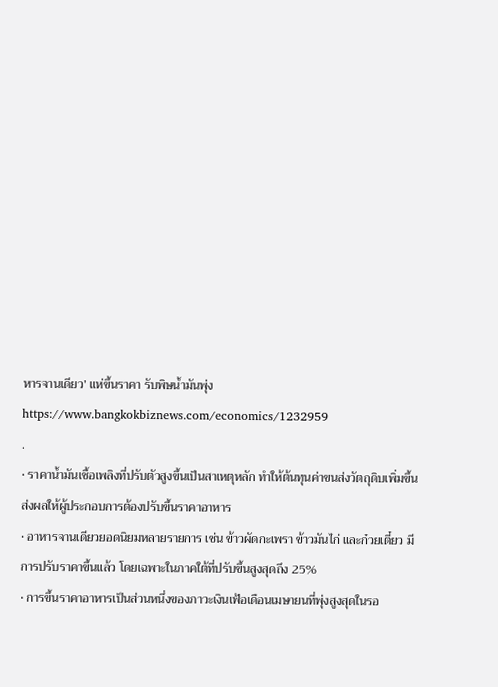หารจานเดียว’ แห่ขึ้นราคา รับพิษน้ำมันพุ่ง
https://www.bangkokbiznews.com/economics/1232959
.
• ราคาน้ำมันเชื้อเพลิงที่ปรับตัวสูงขึ้นเป็นสาเหตุหลัก ทำให้ต้นทุนค่าขนส่งวัตถุดิบเพิ่มขึ้น ส่งผลให้ผู้ประกอบการต้องปรับขึ้นราคาอาหาร
• อาหารจานเดียวยอดนิยมหลายรายการ เช่น ข้าวผัดกะเพรา ข้าวมันไก่ และก๋วยเตี๋ยว มีการปรับราคาขึ้นแล้ว โดยเฉพาะในภาคใต้ที่ปรับขึ้นสูงสุดถึง 25%
• การขึ้นราคาอาหารเป็นส่วนหนึ่งของภาวะเงินเฟ้อเดือนเมษายนที่พุ่งสูงสุดในรอ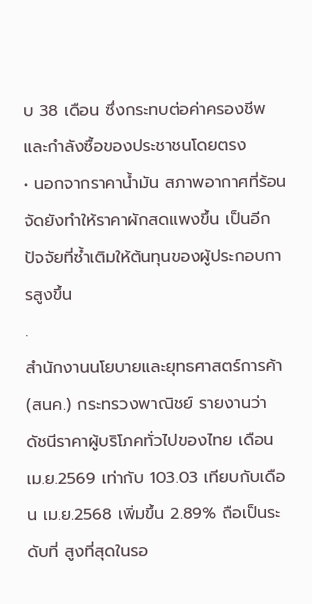บ 38 เดือน ซึ่งกระทบต่อค่าครองชีพและกำลังซื้อของประชาชนโดยตรง
• นอกจากราคาน้ำมัน สภาพอากาศที่ร้อนจัดยังทำให้ราคาผักสดแพงขึ้น เป็นอีกปัจจัยที่ซ้ำเติมให้ต้นทุนของผู้ประกอบการสูงขึ้น
.
สำนักงานนโยบายและยุทธศาสตร์การค้า (สนค.) กระทรวงพาณิชย์ รายงานว่า   ดัชนีราคาผู้บริโภคทั่วไปของไทย เดือน เม.ย.2569 เท่ากับ 103.03 เทียบกับเดือน เม.ย.2568 เพิ่มขึ้น 2.89% ถือเป็นระดับที่ สูงที่สุดในรอ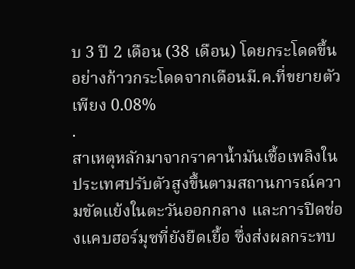บ 3 ปี 2 เดือน (38 เดือน) โดยกระโดดขึ้นอย่างก้าวกระโดดจากเดือนมี.ค.ที่ขยายตัวเพียง 0.08%
.
สาเหตุหลักมาจากราคาน้ำมันเชื้อเพลิงในประเทศปรับตัวสูงขึ้นตามสถานการณ์ความขัดแย้งในตะวันออกกลาง และการปิดช่องแคบฮอร์มุซที่ยังยืดเยื้อ ซึ่งส่งผลกระทบ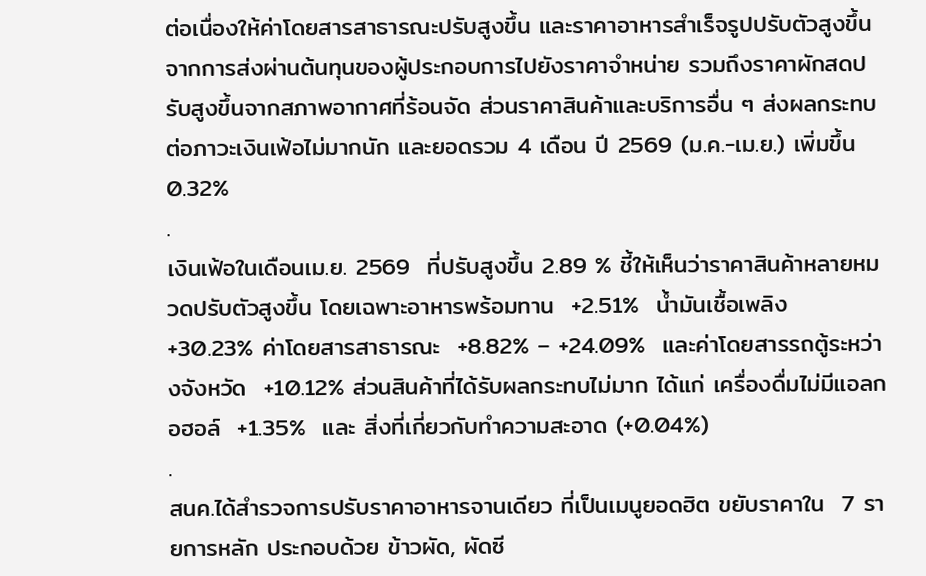ต่อเนื่องให้ค่าโดยสารสาธารณะปรับสูงขึ้น และราคาอาหารสำเร็จรูปปรับตัวสูงขึ้นจากการส่งผ่านต้นทุนของผู้ประกอบการไปยังราคาจำหน่าย รวมถึงราคาผักสดปรับสูงขึ้นจากสภาพอากาศที่ร้อนจัด ส่วนราคาสินค้าและบริการอื่น ๆ ส่งผลกระทบต่อภาวะเงินเฟ้อไม่มากนัก และยอดรวม 4 เดือน ปี 2569 (ม.ค.-เม.ย.) เพิ่มขึ้น 0.32%
.
เงินเฟ้อในเดือนเม.ย. 2569  ที่ปรับสูงขึ้น 2.89 % ชี้ให้เห็นว่าราคาสินค้าหลายหมวดปรับตัวสูงขึ้น โดยเฉพาะอาหารพร้อมทาน  +2.51%  น้ำมันเชื้อเพลิง  +30.23% ค่าโดยสารสาธารณะ  +8.82% – +24.09%  และค่าโดยสารรถตู้ระหว่างจังหวัด  +10.12% ส่วนสินค้าที่ได้รับผลกระทบไม่มาก ได้แก่ เครื่องดื่มไม่มีแอลกอฮอล์  +1.35%  และ สิ่งที่เกี่ยวกับทำความสะอาด (+0.04%)
.
สนค.ได้สำรวจการปรับราคาอาหารจานเดียว ที่เป็นเมนูยอดฮิต ขยับราคาใน  7 รายการหลัก ประกอบด้วย ข้าวผัด, ผัดซี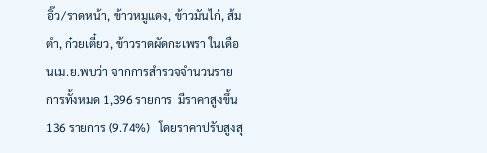อิ๊ว/ราดหน้า, ข้าวหมูแดง, ข้าวมันไก่, ส้มตำ, ก๋วยเตี๋ยว, ข้าวราดผัดกะเพรา ในเดือนเม.ย.พบว่า จากการสำรวจจำนวนรายการทั้งหมด 1,396 รายการ  มีราคาสูงขึ้น 136 รายการ (9.74%)   โดยราคาปรับสูงสุ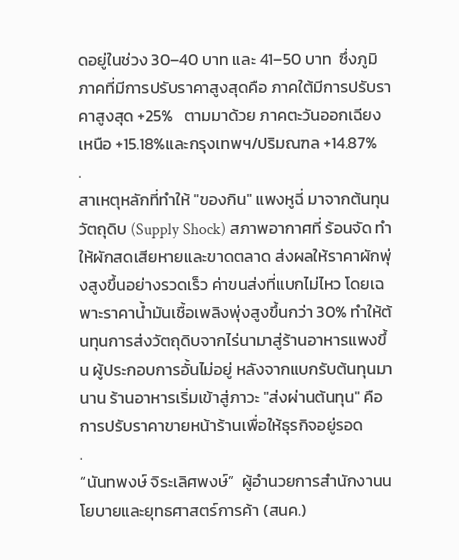ดอยู่ในช่วง 30–40 บาท และ 41–50 บาท  ซึ่งภูมิภาคที่มีการปรับราคาสูงสุดคือ ภาคใต้มีการปรับราคาสูงสุด +25%   ตามมาด้วย ภาคตะวันออกเฉียงเหนือ +15.18%และกรุงเทพฯ/ปริมณฑล +14.87%
.
สาเหตุหลักที่ทำให้ "ของกิน" แพงหูฉี่ มาจากต้นทุนวัตถุดิบ (Supply Shock) สภาพอากาศที่ ร้อนจัด ทำให้ผักสดเสียหายและขาดตลาด ส่งผลให้ราคาผักพุ่งสูงขึ้นอย่างรวดเร็ว ค่าขนส่งที่แบกไม่ไหว โดยเฉพาะราคาน้ำมันเชื้อเพลิงพุ่งสูงขึ้นกว่า 30% ทำให้ต้นทุนการส่งวัตถุดิบจากไร่นามาสู่ร้านอาหารแพงขึ้น ผู้ประกอบการอั้นไม่อยู่ หลังจากแบกรับต้นทุนมานาน ร้านอาหารเริ่มเข้าสู่ภาวะ "ส่งผ่านต้นทุน" คือการปรับราคาขายหน้าร้านเพื่อให้ธุรกิจอยู่รอด
.
“นันทพงษ์ จิระเลิศพงษ์”  ผู้อำนวยการสำนักงานนโยบายและยุทธศาสตร์การค้า (สนค.)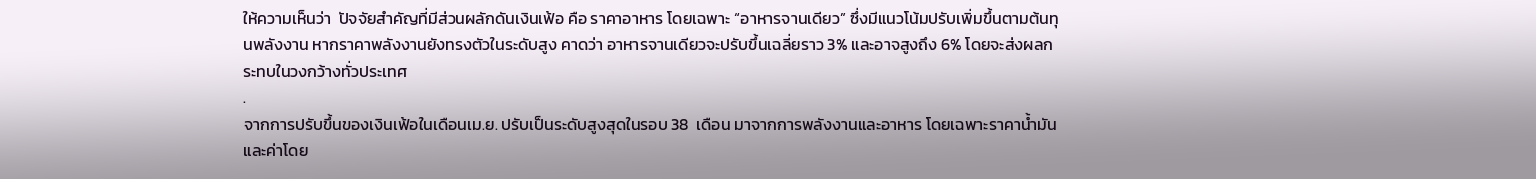ให้ความเห็นว่า  ปัจจัยสำคัญที่มีส่วนผลักดันเงินเฟ้อ คือ ราคาอาหาร โดยเฉพาะ “อาหารจานเดียว” ซึ่งมีแนวโน้มปรับเพิ่มขึ้นตามต้นทุนพลังงาน หากราคาพลังงานยังทรงตัวในระดับสูง คาดว่า อาหารจานเดียวจะปรับขึ้นเฉลี่ยราว 3% และอาจสูงถึง 6% โดยจะส่งผลกระทบในวงกว้างทั่วประเทศ
.
จากการปรับขึ้นของเงินเฟ้อในเดือนเม.ย. ปรับเป็นระดับสูงสุดในรอบ 38  เดือน มาจากการพลังงานและอาหาร โดยเฉพาะราคาน้ำมันและค่าโดย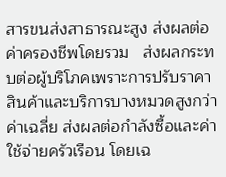สารขนส่งสาธารณะสูง ส่งผลต่อค่าครองชีพโดยรวม   ส่งผลกระทบต่อผู้บริโภคเพราะการปรับราคาสินค้าและบริการบางหมวดสูงกว่าค่าเฉลี่ย ส่งผลต่อกำลังซื้อและค่าใช้จ่ายครัวเรือน โดยเฉ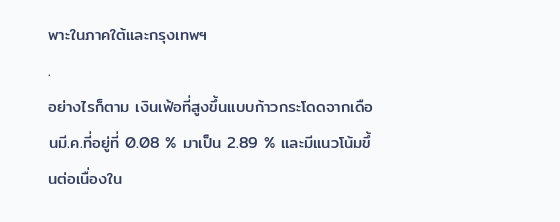พาะในภาคใต้และกรุงเทพฯ
.
อย่างไรก็ตาม เงินเฟ้อที่สูงขึ้นแบบก้าวกระโดดจากเดือนมี.ค.ที่อยู่ที่ 0.08 % มาเป็น 2.89 % และมีแนวโน้มขึ้นต่อเนื่องใน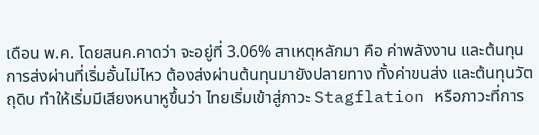เดือน พ.ค. โดยสนค.คาดว่า จะอยู่ที่ 3.06% สาเหตุหลักมา คือ ค่าพลังงาน และต้นทุนการส่งผ่านที่เริ่มอั้นไม่ไหว ต้องส่งผ่านต้นทุนมายังปลายทาง ทั้งค่าขนส่ง และต้นทุนวัตถุดิบ ทำให้เริ่มมีเสียงหนาหูขึ้นว่า ไทยเริ่มเข้าสู่ภาวะ Stagflation หรือภาวะที่การ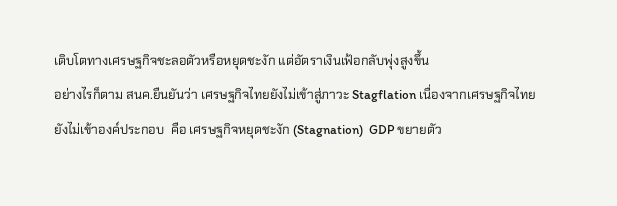เติบโตทางเศรษฐกิจชะลอตัวหรือหยุดชะงัก แต่อัตราเงินเฟ้อกลับพุ่งสูงขึ้น
อย่างไรก็ตาม สนค.ยืนยันว่า เศรษฐกิจไทยยังไม่เข้าสู่ภาวะ Stagflation เนื่องจากเศรษฐกิจไทยยังไม่เข้าองค์ประกอบ  คือ เศรษฐกิจหยุดชะงัก (Stagnation)  GDP ขยายตัว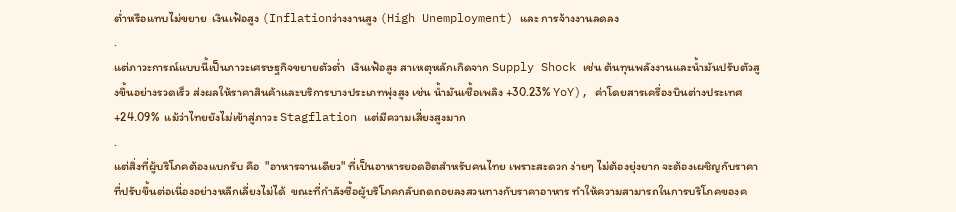ต่ำหรือแทบไม่ขยาย  เงินเฟ้อสูง (Inflationว่างงานสูง (High Unemployment) และ การจ้างงานลดลง
.
แต่ภาวะการณ์แบบนี้เป็นภาวะเศรษฐกิจขยายตัวต่ำ  เงินเฟ้อสูง สาเหตุหลักเกิดจาก Supply Shock เช่น ต้นทุนพลังงานและน้ำมันปรับตัวสูงขึ้นอย่างรวดเร็ว ส่งผลให้ราคาสินค้าและบริการบางประเภทพุ่งสูง เช่น น้ำมันเชื้อเพลิง +30.23% YoY), ค่าโดยสารเครื่องบินต่างประเทศ +24.09%  แม้ว่าไทยยังไม่เข้าสู่ภาวะ Stagflation แต่มีความเสี่ยงสูงมาก
.
แต่สิ่งที่ผู้บริโภคต้องแบกรับ คือ  "อาหารจานเดียว" ที่เป็นอาหารยอดฮิตสำหรับคนไทย เพราะสะดวก ง่ายๆ ไม่ต้องยุ่งยาก จะต้องเผชิญกับราคาที่ปรับขึ้นต่อเนี่องอย่างหลีกเลี่ยงไม่ได้  ขณะที่กำลังซื้อผู้บริโภคกลับถดถอยลงสวนทางกับราคาอาหาร ทำให้ความสามารถในการบริโภคของค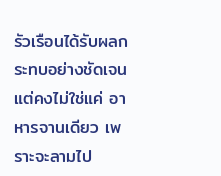รัวเรือนได้รับผลกระทบอย่างชัดเจน  แต่คงไม่ใช่แค่ อาหารจานเดียว เพราะจะลามไป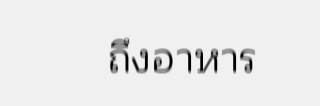ถึงอาหาร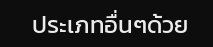ประเภทอื่นๆด้วย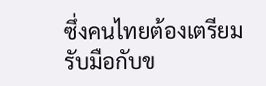ซึ่งคนไทยต้องเตรียมรับมือกับข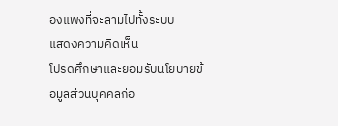องแพงที่จะลามไปทั้งระบบ
แสดงความคิดเห็น
โปรดศึกษาและยอมรับนโยบายข้อมูลส่วนบุคคลก่อ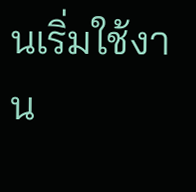นเริ่มใช้งาน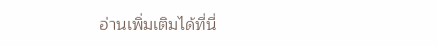อ่านเพิ่มเติมได้ที่นี่